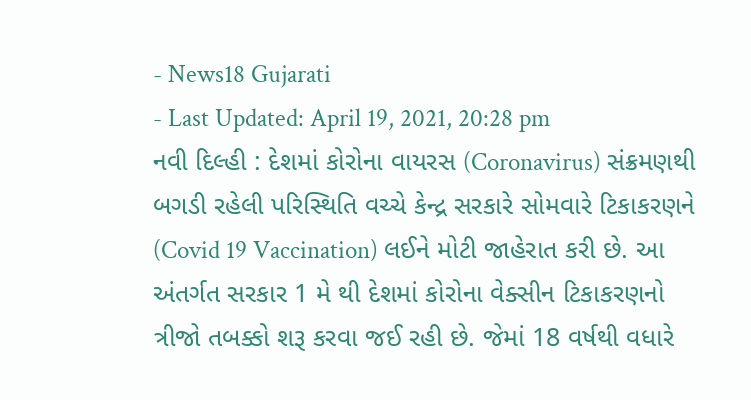- News18 Gujarati
- Last Updated: April 19, 2021, 20:28 pm
નવી દિલ્હી : દેશમાં કોરોના વાયરસ (Coronavirus) સંક્રમણથી બગડી રહેલી પરિસ્થિતિ વચ્ચે કેન્દ્ર સરકારે સોમવારે ટિકાકરણને (Covid 19 Vaccination) લઈને મોટી જાહેરાત કરી છે. આ અંતર્ગત સરકાર 1 મે થી દેશમાં કોરોના વેક્સીન ટિકાકરણનો ત્રીજો તબક્કો શરૂ કરવા જઈ રહી છે. જેમાં 18 વર્ષથી વધારે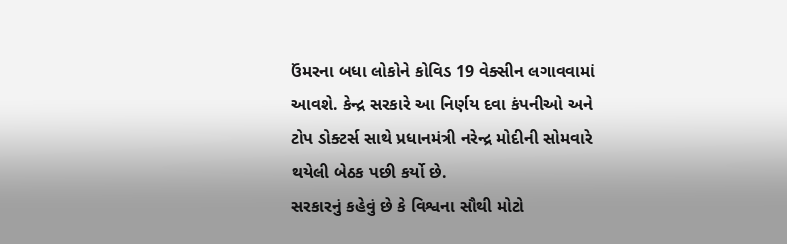ઉંમરના બધા લોકોને કોવિડ 19 વેક્સીન લગાવવામાં આવશે. કેન્દ્ર સરકારે આ નિર્ણય દવા કંપનીઓ અને ટોપ ડોક્ટર્સ સાથે પ્રધાનમંત્રી નરેન્દ્ર મોદીની સોમવારે થયેલી બેઠક પછી કર્યો છે.
સરકારનું કહેવું છે કે વિશ્વના સૌથી મોટો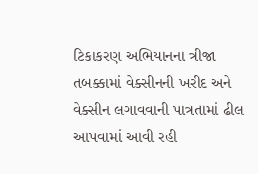ટિકાકરણ અભિયાનના ત્રીજા તબક્કામાં વેક્સીનની ખરીદ અને વેક્સીન લગાવવાની પાત્રતામાં ઢીલ આપવામાં આવી રહી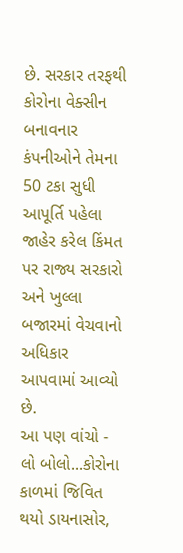છે. સરકાર તરફથી કોરોના વેક્સીન બનાવનાર કંપનીઓને તેમના 50 ટકા સુધી આપૂર્તિ પહેલા જાહેર કરેલ કિંમત પર રાજ્ય સરકારો અને ખુલ્લા બજારમાં વેચવાનો અધિકાર આપવામાં આવ્યો છે.
આ પણ વાંચો - લો બોલો...કોરોના કાળમાં જિવિત થયો ડાયનાસોર,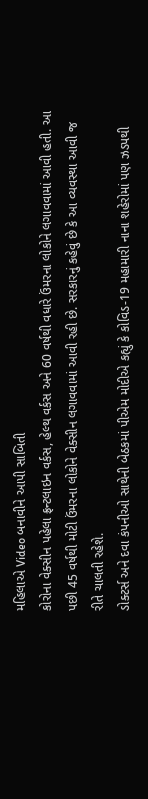મહિલાએ Video બનાવીને આપી સાબિતી
કોરોના વેક્સીન પહેલા ફ્રન્ટલાઇન વર્કસ, હેલ્થ વર્કસ અને 60 વર્ષથી વધારે ઉંમરના લોકોને લગાવવામાં આવી હતી. આ પછી 45 વર્ષથી મોટી ઉંમરના લોકોને વેક્સીન લગાવવામાં આવી રહી છે. સરકારનું કહેવું છે કે આ વ્યવસ્થા આવી જ રીતે ચાલતી રહેશે.
ડોક્ટર્સ અને દવા કંપનીઓ સાથેની બેઠકમાં પીએમ મોદીએ કહ્યું કે કોવિડ-19 મહામારી નાના શહેરોમાં પણ ઝડપથી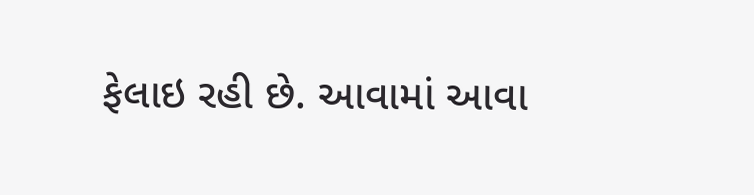ફેલાઇ રહી છે. આવામાં આવા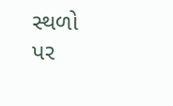સ્થળો પર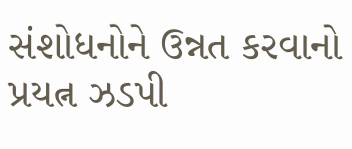સંશોધનોને ઉન્નત કરવાનો પ્રયત્ન ઝડપી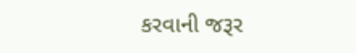કરવાની જરૂર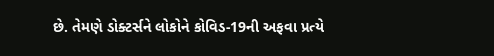છે. તેમણે ડોક્ટર્સને લોકોને કોવિડ-19ની અફવા પ્રત્યે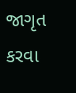જાગૃત કરવા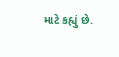માટે કહ્યું છે.